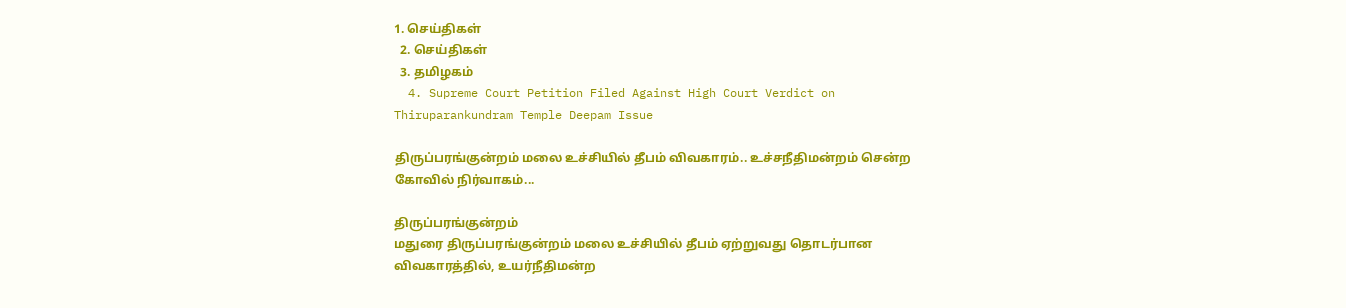1. செய்திகள்
  2. செய்திகள்
  3. த‌மிழக‌ம்
  4. Supreme Court Petition Filed Against High Court Verdict on Thiruparankundram Temple Deepam Issue

திருப்பரங்குன்றம் மலை உச்சியில் தீபம் விவகாரம்.. உச்சநீதிமன்றம் சென்ற கோவில் நிர்வாகம்...

திருப்பரங்குன்றம்
மதுரை திருப்பரங்குன்றம் மலை உச்சியில் தீபம் ஏற்றுவது தொடர்பான விவகாரத்தில், உயர்நீதிமன்ற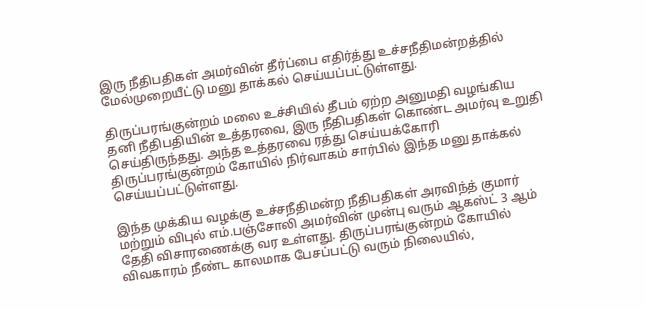இரு நீதிபதிகள் அமர்வின் தீர்ப்பை எதிர்த்து உச்சநீதிமன்றத்தில் மேல்முறையீட்டு மனு தாக்கல் செய்யப்பட்டுள்ளது.

திருப்பரங்குன்றம் மலை உச்சியில் தீபம் ஏற்ற அனுமதி வழங்கிய தனி நீதிபதியின் உத்தரவை, இரு நீதிபதிகள் கொண்ட அமர்வு உறுதி செய்திருந்தது. அந்த உத்தரவை ரத்து செய்யக்கோரி திருப்பரங்குன்றம் கோயில் நிர்வாகம் சார்பில் இந்த மனு தாக்கல் செய்யப்பட்டுள்ளது.

இந்த முக்கிய வழக்கு உச்சநீதிமன்ற நீதிபதிகள் அரவிந்த் குமார் மற்றும் விபுல் எம்.பஞ்சோலி அமர்வின் முன்பு வரும் ஆகஸ்ட் 3 ஆம் தேதி விசாரணைக்கு வர உள்ளது. திருப்பரங்குன்றம் கோயில் விவகாரம் நீண்ட காலமாக பேசப்பட்டு வரும் நிலையில்,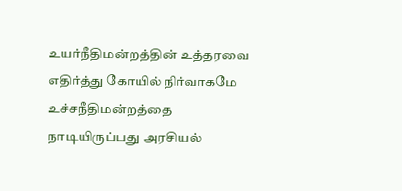உயர்நீதிமன்றத்தின் உத்தரவை எதிர்த்து கோயில் நிர்வாகமே உச்சநீதிமன்றத்தை நாடியிருப்பது அரசியல்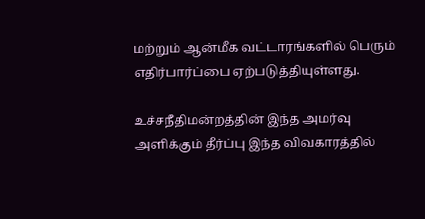மற்றும் ஆன்மீக வட்டாரங்களில் பெரும் எதிர்பார்ப்பை ஏற்படுத்தியுள்ளது.

உச்சநீதிமன்றத்தின் இந்த அமர்வு அளிக்கும் தீர்ப்பு இந்த விவகாரத்தில்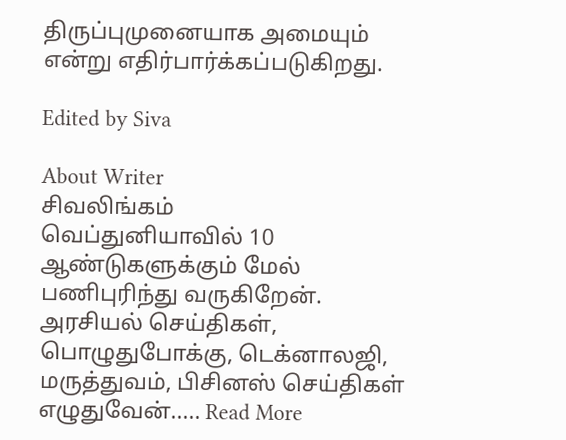திருப்புமுனையாக அமையும் என்று எதிர்பார்க்கப்படுகிறது.

Edited by Siva

About Writer
சிவலிங்கம்
வெப்துனியாவில் 10 ஆண்டுகளுக்கும் மேல் பணிபுரிந்து வருகிறேன். அரசியல் செய்திகள், பொழுதுபோக்கு, டெக்னாலஜி, மருத்துவம், பிசினஸ் செய்திகள் எழுதுவேன்..... Read More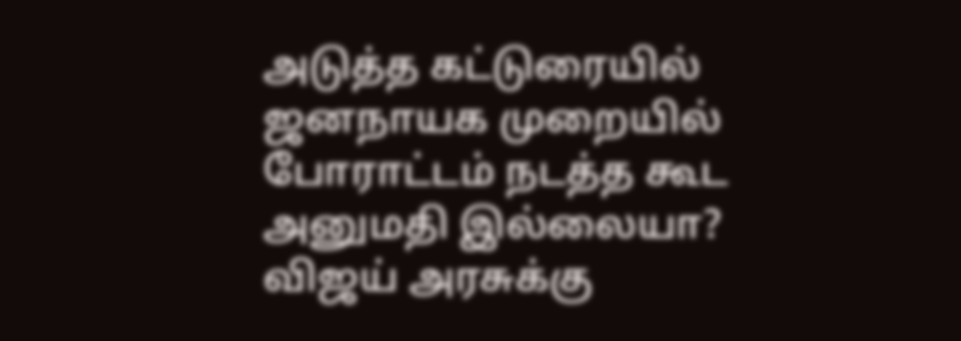அடுத்த கட்டுரையில்
ஜனநாயக முறையில் போராட்டம் நடத்த கூட அனுமதி இல்லையா? விஜய் அரசுக்கு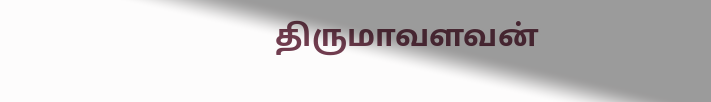திருமாவளவன்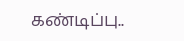கண்டிப்பு..